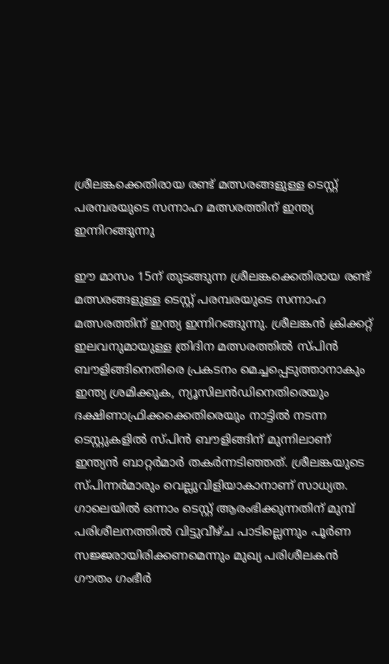ശ്രീലങ്കക്കെതിരായ രണ്ട് മത്സരങ്ങളുള്ള ടെസ്റ്റ് പരമ്പരയുടെ സന്നാഹ മത്സരത്തിന് ഇന്ത്യ ഇന്നിറങ്ങുന്നു

ഈ മാസം 15ന് തുടങ്ങുന്ന ശ്രീലങ്കക്കെതിരായ രണ്ട് മത്സരങ്ങളുള്ള ടെസ്റ്റ് പരമ്പരയുടെ സന്നാഹ മത്സരത്തിന് ഇന്ത്യ ഇന്നിറങ്ങുന്നു. ശ്രീലങ്കൻ ക്രിക്കറ്റ് ഇലവനുമായുള്ള ത്രിദിന മത്സരത്തിൽ സ്പിൻ ബൗളിങ്ങിനെതിരെ പ്രകടനം മെച്ചപ്പെടുത്താനാകും ഇന്ത്യ ശ്രമിക്കുക, ന്യൂസിലൻഡിനെതിരെയും ദക്ഷിണാഫ്രിക്കക്കെതിരെയും നാട്ടിൽ നടന്ന ടെസ്റ്റുകളിൽ സ്പിൻ ബൗളിങ്ങിന് മുന്നിലാണ് ഇന്ത്യൻ ബാറ്റർമാർ തകർന്നടിഞ്ഞത്. ശ്രീലങ്കയുടെ സ്പിന്നർമാരും വെല്ലുവിളിയാകാനാണ് സാധ്യത.
ഗാലെയിൽ ഒന്നാം ടെസ്റ്റ് ആരംഭിക്കുന്നതിന് മുമ്പ് പരിശീലനത്തിൽ വിട്ടുവീഴ്ച പാടില്ലെന്നും പൂർണ സജ്ജരായിരിക്കണമെന്നും മുഖ്യ പരിശീലകൻ ഗൗതം ഗംഭീർ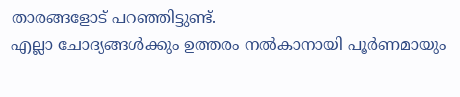താരങ്ങളോട് പറഞ്ഞിട്ടുണ്ട്.
എല്ലാ ചോദ്യങ്ങൾക്കും ഉത്തരം നൽകാനായി പൂർണമായും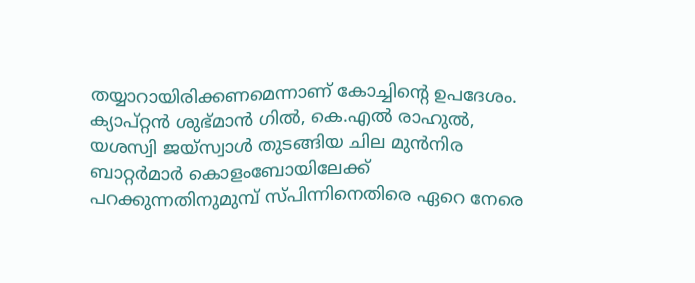തയ്യാറായിരിക്കണമെന്നാണ് കോച്ചിന്റെ ഉപദേശം. ക്യാപ്റ്റൻ ശുഭ്മാൻ ഗിൽ, കെ.എൽ രാഹുൽ, യശസ്വി ജയ്സ്വാൾ തുടങ്ങിയ ചില മുൻനിര ബാറ്റർമാർ കൊളംബോയിലേക്ക് പറക്കുന്നതിനുമുമ്പ് സ്പിന്നിനെതിരെ ഏറെ നേരെ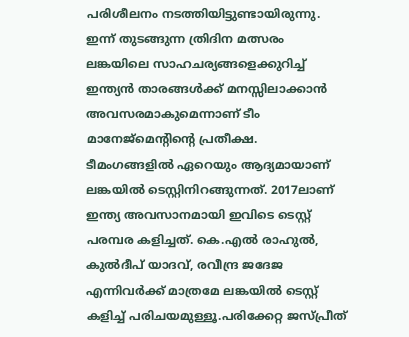പരിശീലനം നടത്തിയിട്ടുണ്ടായിരുന്നു.
ഇന്ന് തുടങ്ങുന്ന ത്രിദിന മത്സരം ലങ്കയിലെ സാഹചര്യങ്ങളെക്കുറിച്ച് ഇന്ത്യൻ താരങ്ങൾക്ക് മനസ്സിലാക്കാൻ അവസരമാകുമെന്നാണ് ടീം മാനേജ്മെന്റിന്റെ പ്രതീക്ഷ.
ടീമംഗങ്ങളിൽ ഏറെയും ആദ്യമായാണ് ലങ്കയിൽ ടെസ്റ്റിനിറങ്ങുന്നത്. 2017ലാണ് ഇന്ത്യ അവസാനമായി ഇവിടെ ടെസ്റ്റ് പരമ്പര കളിച്ചത്. കെ.എൽ രാഹുൽ, കുൽദീപ് യാദവ്, രവീന്ദ്ര ജദേജ എന്നിവർക്ക് മാത്രമേ ലങ്കയിൽ ടെസ്റ്റ് കളിച്ച് പരിചയമുള്ളൂ.പരിക്കേറ്റ ജസ്പ്രീത്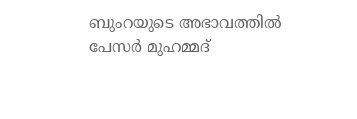ബുംറയുടെ അഭാവത്തിൽ പേസർ മുഹമ്മദ്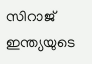സിറാജ് ഇന്ത്യയുടെ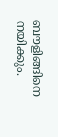ബൗളിങ്ങിനെ നയിക്കും.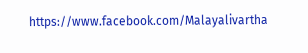https://www.facebook.com/Malayalivartha